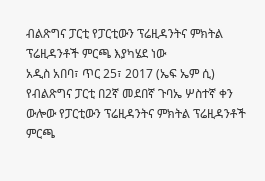ብልጽግና ፓርቲ የፓርቲውን ፕሬዚዳንትና ምክትል ፕሬዚዳንቶች ምርጫ እያካሄደ ነው
አዲስ አበባ፣ ጥር 25፣ 2017 (ኤፍ ኤም ሲ) የብልጽግና ፓርቲ በ2ኛ መደበኛ ጉባኤ ሦስተኛ ቀን ውሎው የፓርቲውን ፕሬዚዳንትና ምክትል ፕሬዚዳንቶች ምርጫ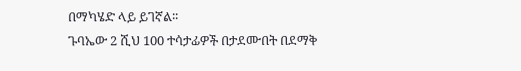በማካሄድ ላይ ይገኛል፡፡
ጉባኤው 2 ሺህ 100 ተሳታፊዎች በታደሙበት በደማቅ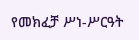የመክፈቻ ሥነ-ሥርዓት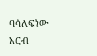ባሳለፍነው አርብ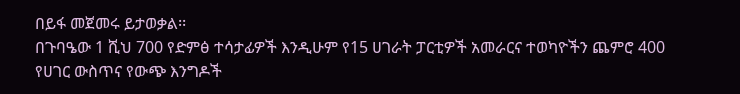በይፋ መጀመሩ ይታወቃል፡፡
በጉባዔው 1 ሺህ 700 የድምፅ ተሳታፊዎች እንዲሁም የ15 ሀገራት ፓርቲዎች አመራርና ተወካዮችን ጨምሮ 400 የሀገር ውስጥና የውጭ እንግዶች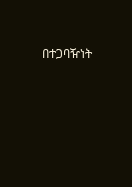በተጋባዥነት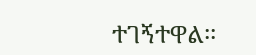ተገኝተዋል፡፡